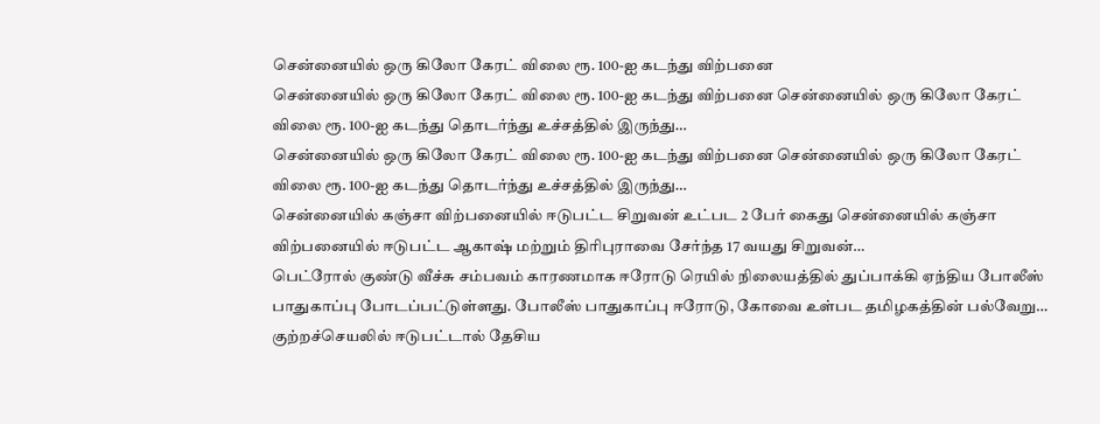சென்னையில் ஒரு கிலோ கேரட் விலை ரூ. 100-ஐ கடந்து விற்பனை
சென்னையில் ஒரு கிலோ கேரட் விலை ரூ. 100-ஐ கடந்து விற்பனை சென்னையில் ஒரு கிலோ கேரட் விலை ரூ. 100-ஐ கடந்து தொடர்ந்து உச்சத்தில் இருந்து…
சென்னையில் ஒரு கிலோ கேரட் விலை ரூ. 100-ஐ கடந்து விற்பனை சென்னையில் ஒரு கிலோ கேரட் விலை ரூ. 100-ஐ கடந்து தொடர்ந்து உச்சத்தில் இருந்து…
சென்னையில் கஞ்சா விற்பனையில் ஈடுபட்ட சிறுவன் உட்பட 2 பேர் கைது சென்னையில் கஞ்சா விற்பனையில் ஈடுபட்ட ஆகாஷ் மற்றும் திரிபுராவை சேர்ந்த 17 வயது சிறுவன்…
பெட்ரோல் குண்டு வீச்சு சம்பவம் காரணமாக ஈரோடு ரெயில் நிலையத்தில் துப்பாக்கி ஏந்திய போலீஸ் பாதுகாப்பு போடப்பட்டுள்ளது. போலீஸ் பாதுகாப்பு ஈரோடு, கோவை உள்பட தமிழகத்தின் பல்வேறு…
குற்றச்செயலில் ஈடுபட்டால் தேசிய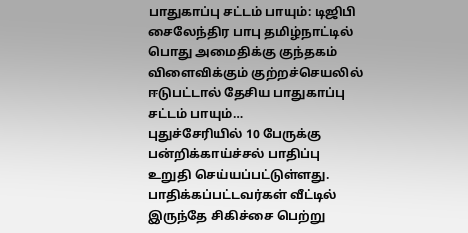பாதுகாப்பு சட்டம் பாயும்: டிஜிபி சைலேந்திர பாபு தமிழ்நாட்டில் பொது அமைதிக்கு குந்தகம் விளைவிக்கும் குற்றச்செயலில் ஈடுபட்டால் தேசிய பாதுகாப்பு சட்டம் பாயும்…
புதுச்சேரியில் 10 பேருக்கு பன்றிக்காய்ச்சல் பாதிப்பு உறுதி செய்யப்பட்டுள்ளது. பாதிக்கப்பட்டவர்கள் வீட்டில் இருந்தே சிகிச்சை பெற்று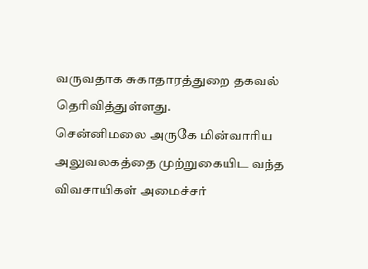வருவதாக சுகாதாரத்துறை தகவல் தெரிவித்துள்ளது.
சென்னிமலை அருகே மின்வாரிய அலுவலகத்தை முற்றுகையிட வந்த விவசாயிகள் அமைச்சர்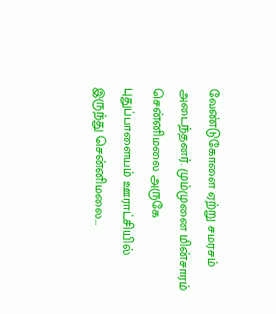வேண்டுகோளை ஏற்று சமரசம் அடைந்தனர். மும்முனை மின்சாரம் சென்னிமலை அருகே புதுப்பாளையம் ஊராட்சியில் இருந்து சென்னிமலை…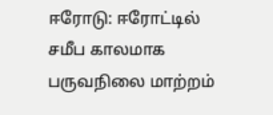ஈரோடு: ஈரோட்டில் சமீப காலமாக பருவநிலை மாற்றம்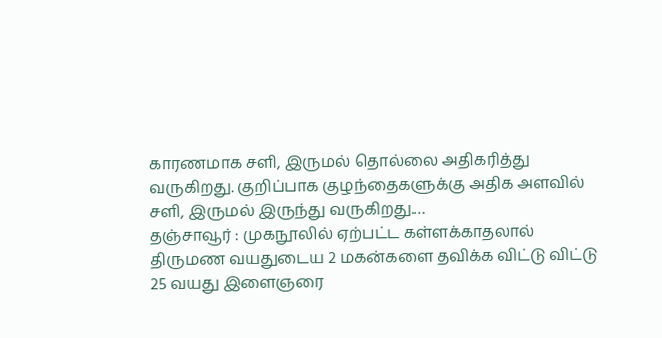காரணமாக சளி, இருமல் தொல்லை அதிகரித்து வருகிறது. குறிப்பாக குழந்தைகளுக்கு அதிக அளவில் சளி, இருமல் இருந்து வருகிறது.…
தஞ்சாவூர் : முகநூலில் ஏற்பட்ட கள்ளக்காதலால் திருமண வயதுடைய 2 மகன்களை தவிக்க விட்டு விட்டு 25 வயது இளைஞரை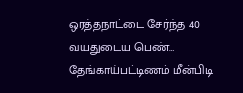ஒரத்தநாட்டை சேர்ந்த 40 வயதுடைய பெண்…
தேங்காய்பட்டிணம் மீன்பிடி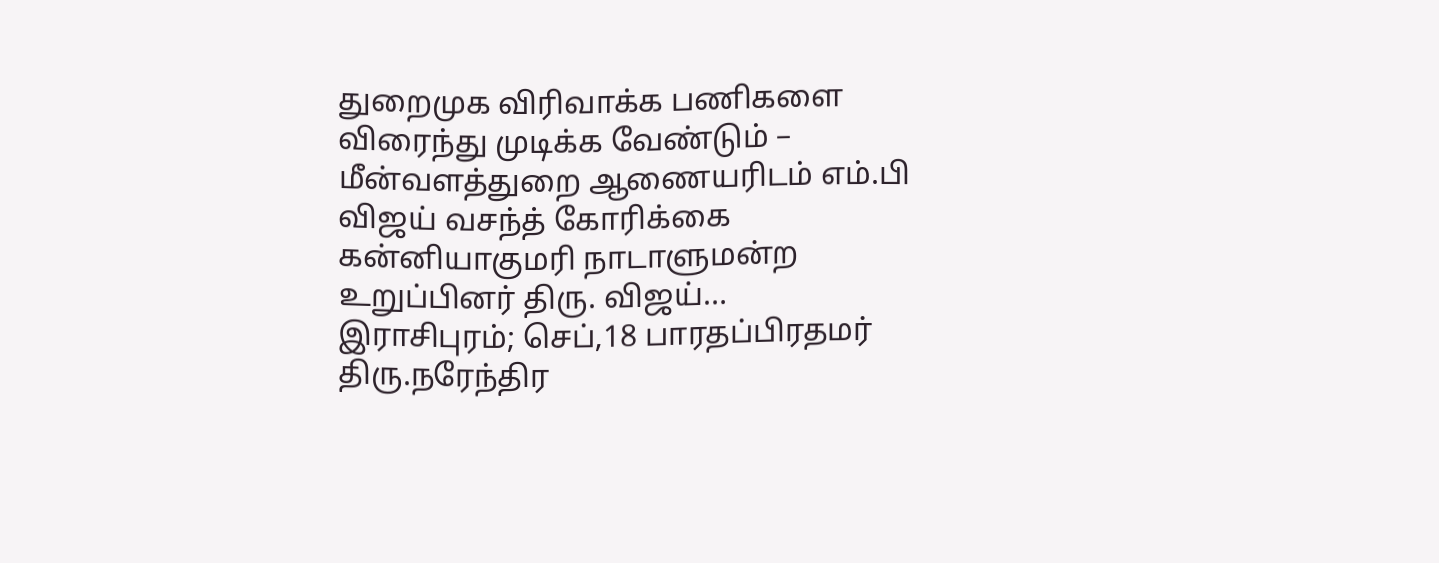துறைமுக விரிவாக்க பணிகளை விரைந்து முடிக்க வேண்டும் – மீன்வளத்துறை ஆணையரிடம் எம்.பி விஜய் வசந்த் கோரிக்கை கன்னியாகுமரி நாடாளுமன்ற உறுப்பினர் திரு. விஜய்…
இராசிபுரம்; செப்,18 பாரதப்பிரதமர் திரு.நரேந்திர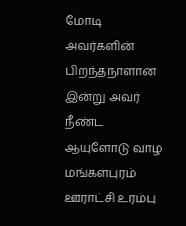மோடி அவர்களின் பிறந்தநாளான இன்று அவர் நீண்ட ஆயுளோடு வாழ மங்களபுரம் ஊராட்சி உரம்பு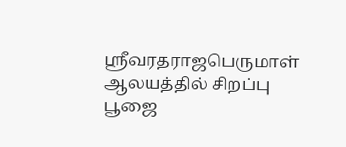ஸ்ரீவரதராஜபெருமாள் ஆலயத்தில் சிறப்பு பூஜை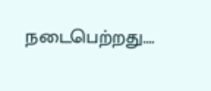நடைபெற்றது.…